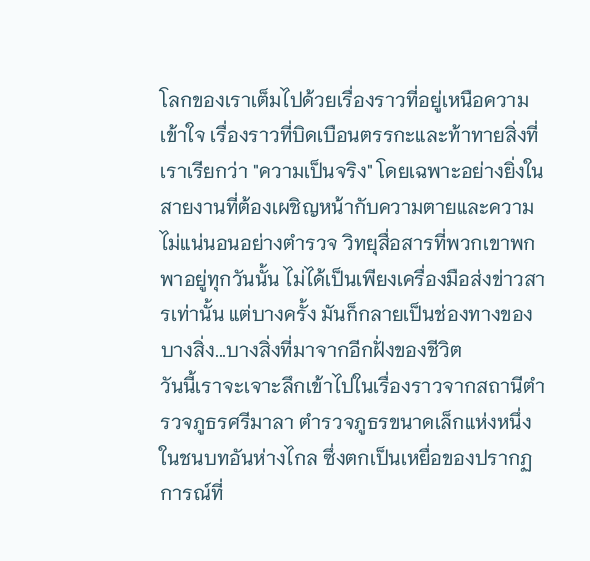โลกของเราเต็มไปด้วยเรื่องราวที่อยู่เหนือความเข้าใจ เรื่องราวที่บิดเบือนตรรกะและท้าทายสิ่งที่เราเรียกว่า "ความเป็นจริง" โดยเฉพาะอย่างยิ่งในสายงานที่ต้องเผชิญหน้ากับความตายและความไม่แน่นอนอย่างตำรวจ วิทยุสื่อสารที่พวกเขาพกพาอยู่ทุกวันนั้น ไม่ได้เป็นเพียงเครื่องมือส่งข่าวสารเท่านั้น แต่บางครั้ง มันก็กลายเป็นช่องทางของบางสิ่ง...บางสิ่งที่มาจากอีกฝั่งของชีวิต
วันนี้เราจะเจาะลึกเข้าไปในเรื่องราวจากสถานีตำรวจภูธรศรีมาลา ตำรวจภูธรขนาดเล็กแห่งหนึ่งในชนบทอันห่างไกล ซึ่งตกเป็นเหยื่อของปรากฏการณ์ที่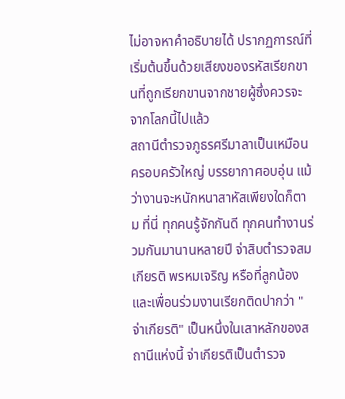ไม่อาจหาคำอธิบายได้ ปรากฏการณ์ที่เริ่มต้นขึ้นด้วยเสียงของรหัสเรียกขานที่ถูกเรียกขานจากชายผู้ซึ่งควรจะจากโลกนี้ไปแล้ว
สถานีตำรวจภูธรศรีมาลาเป็นเหมือนครอบครัวใหญ่ บรรยากาศอบอุ่น แม้ว่างานจะหนักหนาสาหัสเพียงใดก็ตาม ที่นี่ ทุกคนรู้จักกันดี ทุกคนทำงานร่วมกันมานานหลายปี จ่าสิบตำรวจสมเกียรติ พรหมเจริญ หรือที่ลูกน้องและเพื่อนร่วมงานเรียกติดปากว่า "จ่าเกียรติ" เป็นหนึ่งในเสาหลักของสถานีแห่งนี้ จ่าเกียรติเป็นตำรวจ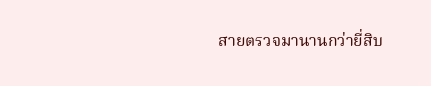สายตรวจมานานกว่ายี่สิบ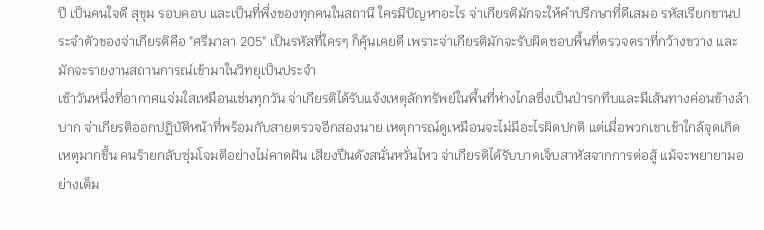ปี เป็นคนใจดี สุขุม รอบคอบ และเป็นที่พึ่งของทุกคนในสถานี ใครมีปัญหาอะไร จ่าเกียรติมักจะให้คำปรึกษาที่ดีเสมอ รหัสเรียกขานประจำตัวของจ่าเกียรติคือ "ศรีมาลา 205" เป็นรหัสที่ใครๆ ก็คุ้นเคยดี เพราะจ่าเกียรติมักจะรับผิดชอบพื้นที่ตรวจตราที่กว้างขวาง และมักจะรายงานสถานการณ์เข้ามาในวิทยุเป็นประจำ
เช้าวันหนึ่งที่อากาศแจ่มใสเหมือนเช่นทุกวัน จ่าเกียรติได้รับแจ้งเหตุลักทรัพย์ในพื้นที่ห่างไกลซึ่งเป็นป่ารกทึบและมีเส้นทางค่อนข้างลำบาก จ่าเกียรติออกปฏิบัติหน้าที่พร้อมกับสายตรวจอีกสองนาย เหตุการณ์ดูเหมือนจะไม่มีอะไรผิดปกติ แต่เมื่อพวกเขาเข้าใกล้จุดเกิดเหตุมากขึ้น คนร้ายกลับซุ่มโจมตีอย่างไม่คาดฝัน เสียงปืนดังสนั่นหวั่นไหว จ่าเกียรติได้รับบาดเจ็บสาหัสจากการต่อสู้ แม้จะพยายามอย่างเต็ม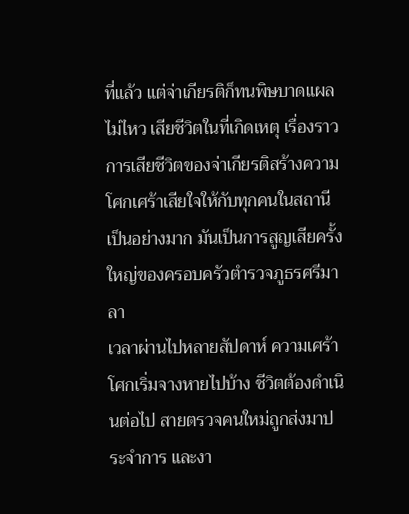ที่แล้ว แต่จ่าเกียรติก็ทนพิษบาดแผลไม่ไหว เสียชีวิตในที่เกิดเหตุ เรื่องราวการเสียชีวิตของจ่าเกียรติสร้างความโศกเศร้าเสียใจให้กับทุกคนในสถานีเป็นอย่างมาก มันเป็นการสูญเสียครั้งใหญ่ของครอบครัวตำรวจภูธรศรีมาลา
เวลาผ่านไปหลายสัปดาห์ ความเศร้าโศกเริ่มจางหายไปบ้าง ชีวิตต้องดำเนินต่อไป สายตรวจคนใหม่ถูกส่งมาประจำการ และงา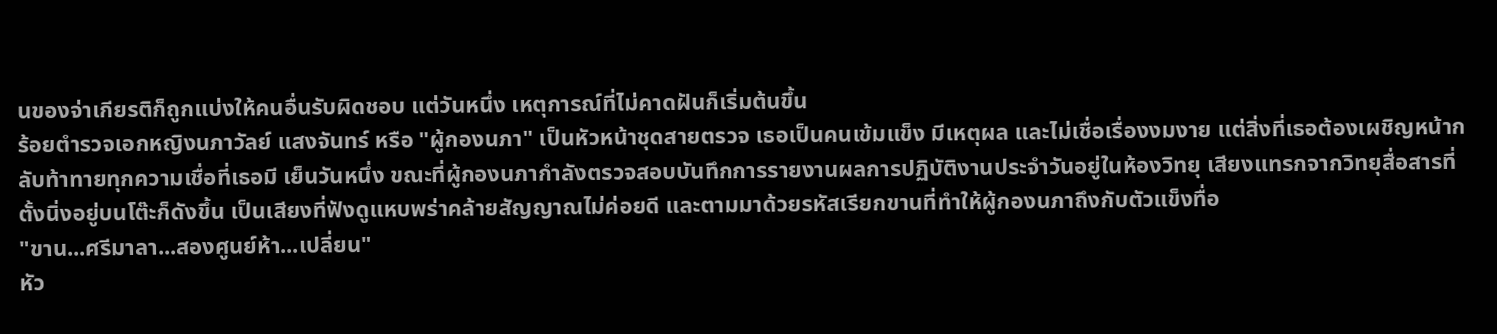นของจ่าเกียรติก็ถูกแบ่งให้คนอื่นรับผิดชอบ แต่วันหนึ่ง เหตุการณ์ที่ไม่คาดฝันก็เริ่มต้นขึ้น
ร้อยตำรวจเอกหญิงนภาวัลย์ แสงจันทร์ หรือ "ผู้กองนภา" เป็นหัวหน้าชุดสายตรวจ เธอเป็นคนเข้มแข็ง มีเหตุผล และไม่เชื่อเรื่องงมงาย แต่สิ่งที่เธอต้องเผชิญหน้ากลับท้าทายทุกความเชื่อที่เธอมี เย็นวันหนึ่ง ขณะที่ผู้กองนภากำลังตรวจสอบบันทึกการรายงานผลการปฏิบัติงานประจำวันอยู่ในห้องวิทยุ เสียงแทรกจากวิทยุสื่อสารที่ตั้งนิ่งอยู่บนโต๊ะก็ดังขึ้น เป็นเสียงที่ฟังดูแหบพร่าคล้ายสัญญาณไม่ค่อยดี และตามมาด้วยรหัสเรียกขานที่ทำให้ผู้กองนภาถึงกับตัวแข็งทื่อ
"ขาน...ศรีมาลา...สองศูนย์ห้า...เปลี่ยน"
หัว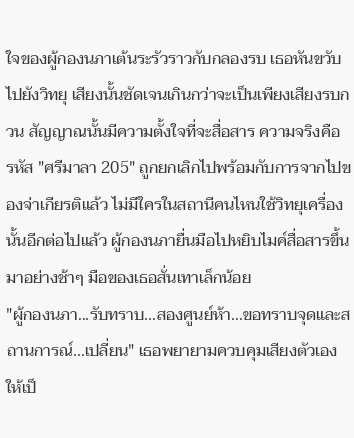ใจของผู้กองนภาเต้นระรัวราวกับกลองรบ เธอหันขวับไปยังวิทยุ เสียงนั้นชัดเจนเกินกว่าจะเป็นเพียงเสียงรบกวน สัญญาณนั้นมีความตั้งใจที่จะสื่อสาร ความจริงคือ รหัส "ศรีมาลา 205" ถูกยกเลิกไปพร้อมกับการจากไปของจ่าเกียรติแล้ว ไม่มีใครในสถานีคนไหนใช้วิทยุเครื่องนั้นอีกต่อไปแล้ว ผู้กองนภายื่นมือไปหยิบไมค์สื่อสารขึ้นมาอย่างช้าๆ มือของเธอสั่นเทาเล็กน้อย
"ผู้กองนภา...รับทราบ...สองศูนย์ห้า...ขอทราบจุดและสถานการณ์...เปลี่ยน" เธอพยายามควบคุมเสียงตัวเองให้เป็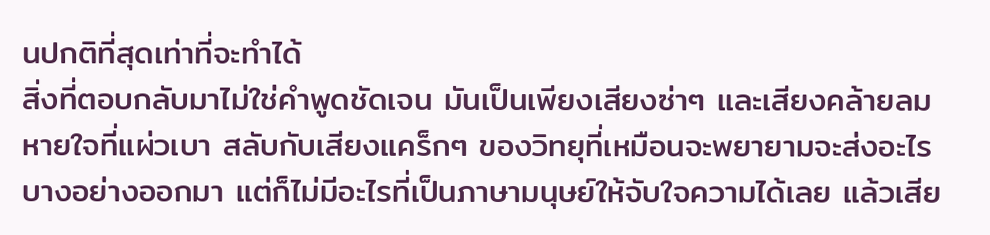นปกติที่สุดเท่าที่จะทำได้
สิ่งที่ตอบกลับมาไม่ใช่คำพูดชัดเจน มันเป็นเพียงเสียงซ่าๆ และเสียงคล้ายลมหายใจที่แผ่วเบา สลับกับเสียงแคร็กๆ ของวิทยุที่เหมือนจะพยายามจะส่งอะไรบางอย่างออกมา แต่ก็ไม่มีอะไรที่เป็นภาษามนุษย์ให้จับใจความได้เลย แล้วเสีย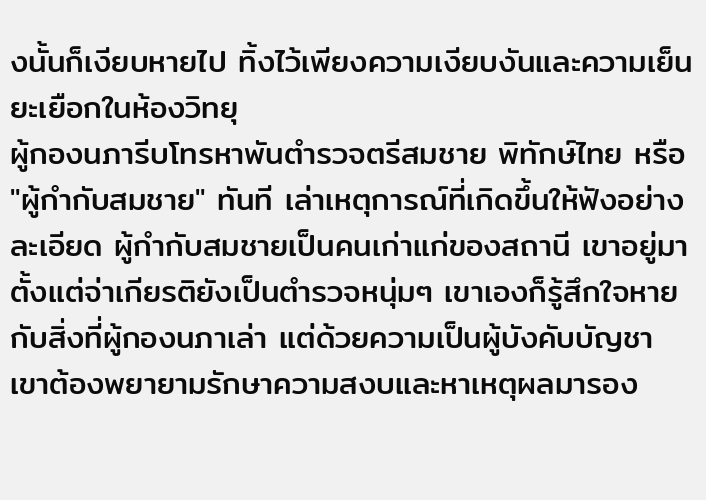งนั้นก็เงียบหายไป ทิ้งไว้เพียงความเงียบงันและความเย็นยะเยือกในห้องวิทยุ
ผู้กองนภารีบโทรหาพันตำรวจตรีสมชาย พิทักษ์ไทย หรือ "ผู้กำกับสมชาย" ทันที เล่าเหตุการณ์ที่เกิดขึ้นให้ฟังอย่างละเอียด ผู้กำกับสมชายเป็นคนเก่าแก่ของสถานี เขาอยู่มาตั้งแต่จ่าเกียรติยังเป็นตำรวจหนุ่มๆ เขาเองก็รู้สึกใจหายกับสิ่งที่ผู้กองนภาเล่า แต่ด้วยความเป็นผู้บังคับบัญชา เขาต้องพยายามรักษาความสงบและหาเหตุผลมารอง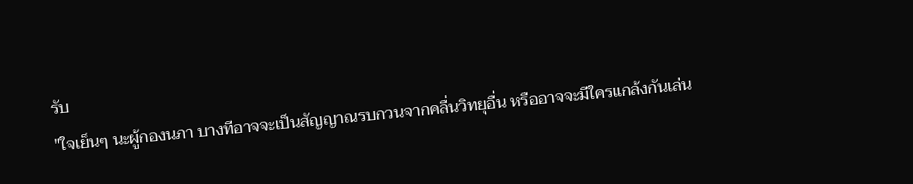รับ
"ใจเย็นๆ นะผู้กองนภา บางทีอาจจะเป็นสัญญาณรบกวนจากคลื่นวิทยุอื่น หรืออาจจะมีใครแกล้งกันเล่น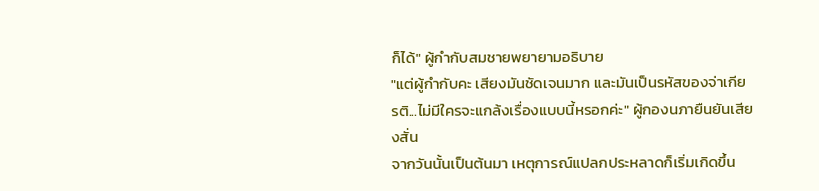ก็ได้" ผู้กำกับสมชายพยายามอธิบาย
"แต่ผู้กำกับคะ เสียงมันชัดเจนมาก และมันเป็นรหัสของจ่าเกียรติ...ไม่มีใครจะแกล้งเรื่องแบบนี้หรอกค่ะ" ผู้กองนภายืนยันเสียงสั่น
จากวันนั้นเป็นต้นมา เหตุการณ์แปลกประหลาดก็เริ่มเกิดขึ้น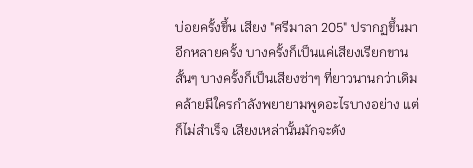บ่อยครั้งขึ้น เสียง "ศรีมาลา 205" ปรากฏขึ้นมาอีกหลายครั้ง บางครั้งก็เป็นแค่เสียงเรียกขานสั้นๆ บางครั้งก็เป็นเสียงซ่าๆ ที่ยาวนานกว่าเดิม คล้ายมีใครกำลังพยายามพูดอะไรบางอย่าง แต่ก็ไม่สำเร็จ เสียงเหล่านั้นมักจะดัง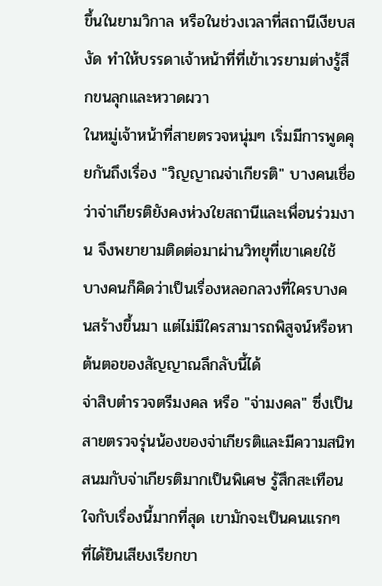ขึ้นในยามวิกาล หรือในช่วงเวลาที่สถานีเงียบสงัด ทำให้บรรดาเจ้าหน้าที่ที่เข้าเวรยามต่างรู้สึกขนลุกและหวาดผวา
ในหมู่เจ้าหน้าที่สายตรวจหนุ่มๆ เริ่มมีการพูดคุยกันถึงเรื่อง "วิญญาณจ่าเกียรติ" บางคนเชื่อว่าจ่าเกียรติยังคงห่วงใยสถานีและเพื่อนร่วมงาน จึงพยายามติดต่อมาผ่านวิทยุที่เขาเคยใช้ บางคนก็คิดว่าเป็นเรื่องหลอกลวงที่ใครบางคนสร้างขึ้นมา แต่ไม่มีใครสามารถพิสูจน์หรือหาต้นตอของสัญญาณลึกลับนี้ได้
จ่าสิบตำรวจตรีมงคล หรือ "จ่ามงคล" ซึ่งเป็นสายตรวจรุ่นน้องของจ่าเกียรติและมีความสนิทสนมกับจ่าเกียรติมากเป็นพิเศษ รู้สึกสะเทือนใจกับเรื่องนี้มากที่สุด เขามักจะเป็นคนแรกๆ ที่ได้ยินเสียงเรียกขา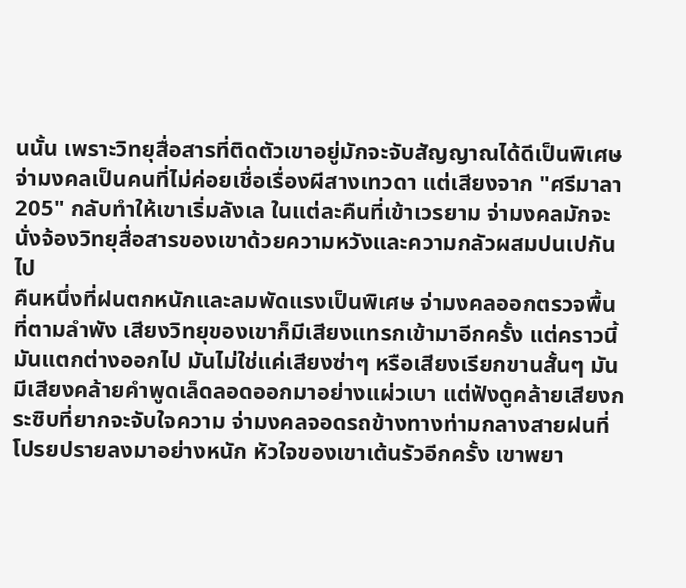นนั้น เพราะวิทยุสื่อสารที่ติดตัวเขาอยู่มักจะจับสัญญาณได้ดีเป็นพิเศษ จ่ามงคลเป็นคนที่ไม่ค่อยเชื่อเรื่องผีสางเทวดา แต่เสียงจาก "ศรีมาลา 205" กลับทำให้เขาเริ่มลังเล ในแต่ละคืนที่เข้าเวรยาม จ่ามงคลมักจะนั่งจ้องวิทยุสื่อสารของเขาด้วยความหวังและความกลัวผสมปนเปกันไป
คืนหนึ่งที่ฝนตกหนักและลมพัดแรงเป็นพิเศษ จ่ามงคลออกตรวจพื้นที่ตามลำพัง เสียงวิทยุของเขาก็มีเสียงแทรกเข้ามาอีกครั้ง แต่คราวนี้มันแตกต่างออกไป มันไม่ใช่แค่เสียงซ่าๆ หรือเสียงเรียกขานสั้นๆ มันมีเสียงคล้ายคำพูดเล็ดลอดออกมาอย่างแผ่วเบา แต่ฟังดูคล้ายเสียงกระซิบที่ยากจะจับใจความ จ่ามงคลจอดรถข้างทางท่ามกลางสายฝนที่โปรยปรายลงมาอย่างหนัก หัวใจของเขาเต้นรัวอีกครั้ง เขาพยา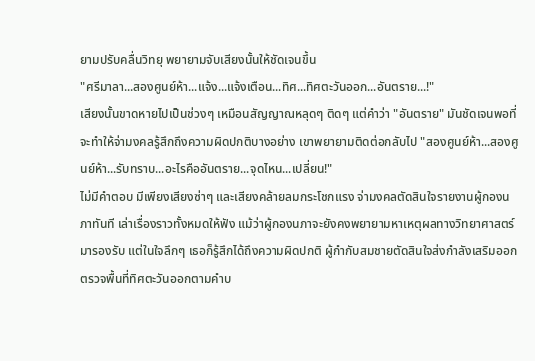ยามปรับคลื่นวิทยุ พยายามจับเสียงนั้นให้ชัดเจนขึ้น
"ศรีมาลา...สองศูนย์ห้า...แจ้ง...แจ้งเตือน...ทิศ...ทิศตะวันออก...อันตราย...!"
เสียงนั้นขาดหายไปเป็นช่วงๆ เหมือนสัญญาณหลุดๆ ติดๆ แต่คำว่า "อันตราย" มันชัดเจนพอที่จะทำให้จ่ามงคลรู้สึกถึงความผิดปกติบางอย่าง เขาพยายามติดต่อกลับไป "สองศูนย์ห้า...สองศูนย์ห้า...รับทราบ...อะไรคืออันตราย...จุดไหน...เปลี่ยน!"
ไม่มีคำตอบ มีเพียงเสียงซ่าๆ และเสียงคล้ายลมกระโชกแรง จ่ามงคลตัดสินใจรายงานผู้กองนภาทันที เล่าเรื่องราวทั้งหมดให้ฟัง แม้ว่าผู้กองนภาจะยังคงพยายามหาเหตุผลทางวิทยาศาสตร์มารองรับ แต่ในใจลึกๆ เธอก็รู้สึกได้ถึงความผิดปกติ ผู้กำกับสมชายตัดสินใจส่งกำลังเสริมออกตรวจพื้นที่ทิศตะวันออกตามคำบ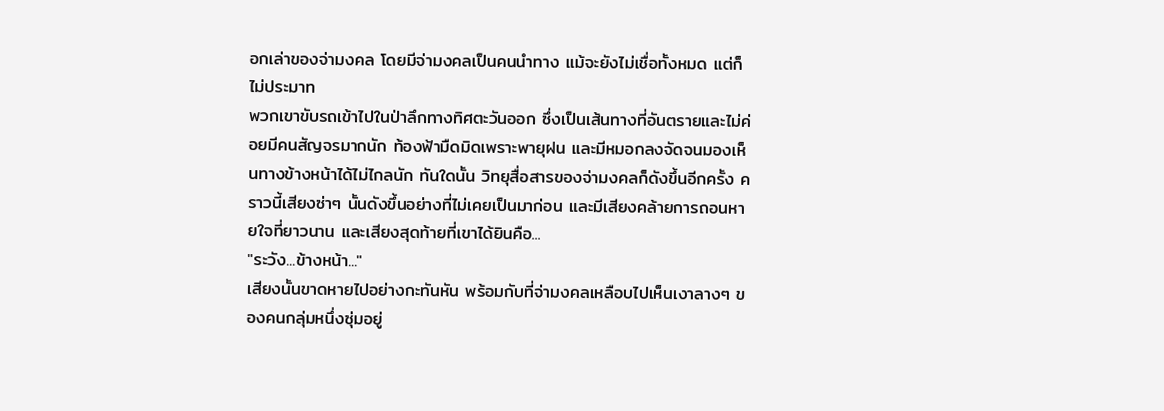อกเล่าของจ่ามงคล โดยมีจ่ามงคลเป็นคนนำทาง แม้จะยังไม่เชื่อทั้งหมด แต่ก็ไม่ประมาท
พวกเขาขับรถเข้าไปในป่าลึกทางทิศตะวันออก ซึ่งเป็นเส้นทางที่อันตรายและไม่ค่อยมีคนสัญจรมากนัก ท้องฟ้ามืดมิดเพราะพายุฝน และมีหมอกลงจัดจนมองเห็นทางข้างหน้าได้ไม่ไกลนัก ทันใดนั้น วิทยุสื่อสารของจ่ามงคลก็ดังขึ้นอีกครั้ง คราวนี้เสียงซ่าๆ นั้นดังขึ้นอย่างที่ไม่เคยเป็นมาก่อน และมีเสียงคล้ายการถอนหายใจที่ยาวนาน และเสียงสุดท้ายที่เขาได้ยินคือ...
"ระวัง...ข้างหน้า..."
เสียงนั้นขาดหายไปอย่างกะทันหัน พร้อมกับที่จ่ามงคลเหลือบไปเห็นเงาลางๆ ของคนกลุ่มหนึ่งซุ่มอยู่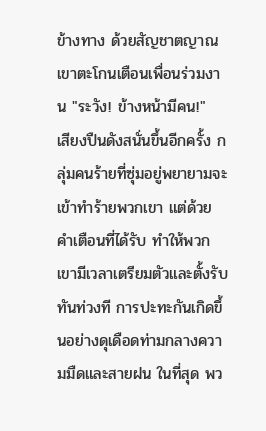ข้างทาง ด้วยสัญชาตญาณ เขาตะโกนเตือนเพื่อนร่วมงาน "ระวัง! ข้างหน้ามีคน!"
เสียงปืนดังสนั่นขึ้นอีกครั้ง กลุ่มคนร้ายที่ซุ่มอยู่พยายามจะเข้าทำร้ายพวกเขา แต่ด้วยคำเตือนที่ได้รับ ทำให้พวกเขามีเวลาเตรียมตัวและตั้งรับทันท่วงที การปะทะกันเกิดขึ้นอย่างดุเดือดท่ามกลางความมืดและสายฝน ในที่สุด พว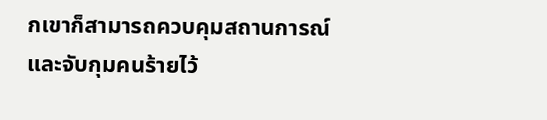กเขาก็สามารถควบคุมสถานการณ์และจับกุมคนร้ายไว้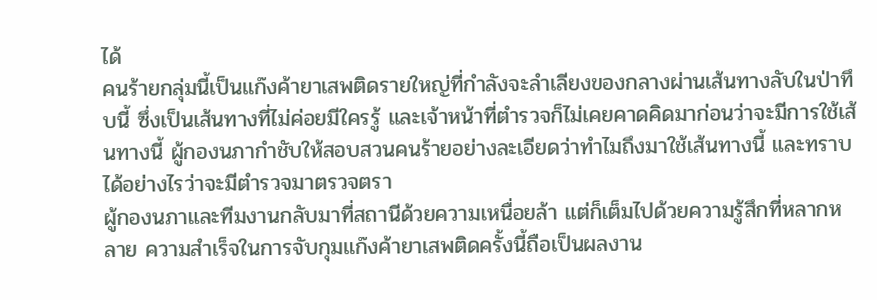ได้
คนร้ายกลุ่มนี้เป็นแก๊งค้ายาเสพติดรายใหญ่ที่กำลังจะลำเลียงของกลางผ่านเส้นทางลับในป่าทึบนี้ ซึ่งเป็นเส้นทางที่ไม่ค่อยมีใครรู้ และเจ้าหน้าที่ตำรวจก็ไม่เคยคาดคิดมาก่อนว่าจะมีการใช้เส้นทางนี้ ผู้กองนภากำชับให้สอบสวนคนร้ายอย่างละเอียดว่าทำไมถึงมาใช้เส้นทางนี้ และทราบได้อย่างไรว่าจะมีตำรวจมาตรวจตรา
ผู้กองนภาและทีมงานกลับมาที่สถานีด้วยความเหนื่อยล้า แต่ก็เต็มไปด้วยความรู้สึกที่หลากหลาย ความสำเร็จในการจับกุมแก๊งค้ายาเสพติดครั้งนี้ถือเป็นผลงาน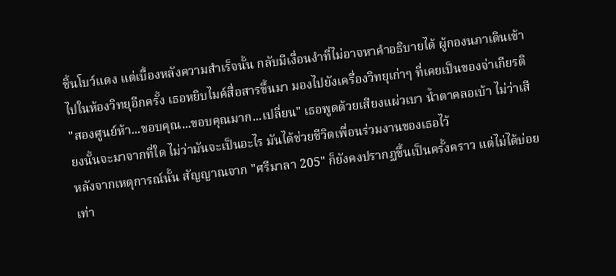ชิ้นโบว์แดง แต่เบื้องหลังความสำเร็จนั้น กลับมีเงื่อนงำที่ไม่อาจหาคำอธิบายได้ ผู้กองนภาเดินเข้าไปในห้องวิทยุอีกครั้ง เธอหยิบไมค์สื่อสารขึ้นมา มองไปยังเครื่องวิทยุเก่าๆ ที่เคยเป็นของจ่าเกียรติ
"สองศูนย์ห้า...ขอบคุณ...ขอบคุณมาก...เปลี่ยน" เธอพูดด้วยเสียงแผ่วเบา น้ำตาคลอเบ้า ไม่ว่าเสียงนั้นจะมาจากที่ใด ไม่ว่ามันจะเป็นอะไร มันได้ช่วยชีวิตเพื่อนร่วมงานของเธอไว้
หลังจากเหตุการณ์นั้น สัญญาณจาก "ศรีมาลา 205" ก็ยังคงปรากฏขึ้นเป็นครั้งคราว แต่ไม่ได้บ่อยเท่า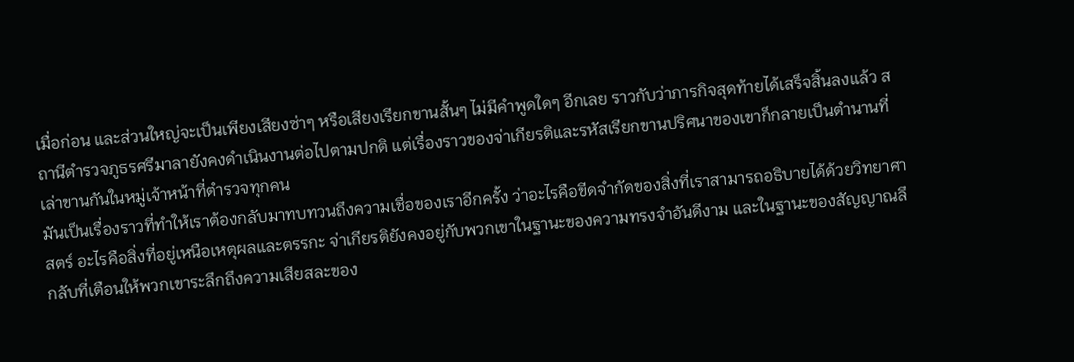เมื่อก่อน และส่วนใหญ่จะเป็นเพียงเสียงซ่าๆ หรือเสียงเรียกขานสั้นๆ ไม่มีคำพูดใดๆ อีกเลย ราวกับว่าภารกิจสุดท้ายได้เสร็จสิ้นลงแล้ว สถานีตำรวจภูธรศรีมาลายังคงดำเนินงานต่อไปตามปกติ แต่เรื่องราวของจ่าเกียรติและรหัสเรียกขานปริศนาของเขาก็กลายเป็นตำนานที่เล่าขานกันในหมู่เจ้าหน้าที่ตำรวจทุกคน
มันเป็นเรื่องราวที่ทำให้เราต้องกลับมาทบทวนถึงความเชื่อของเราอีกครั้ง ว่าอะไรคือขีดจำกัดของสิ่งที่เราสามารถอธิบายได้ด้วยวิทยาศาสตร์ อะไรคือสิ่งที่อยู่เหนือเหตุผลและตรรกะ จ่าเกียรติยังคงอยู่กับพวกเขาในฐานะของความทรงจำอันดีงาม และในฐานะของสัญญาณลึกลับที่เตือนให้พวกเขาระลึกถึงความเสียสละของ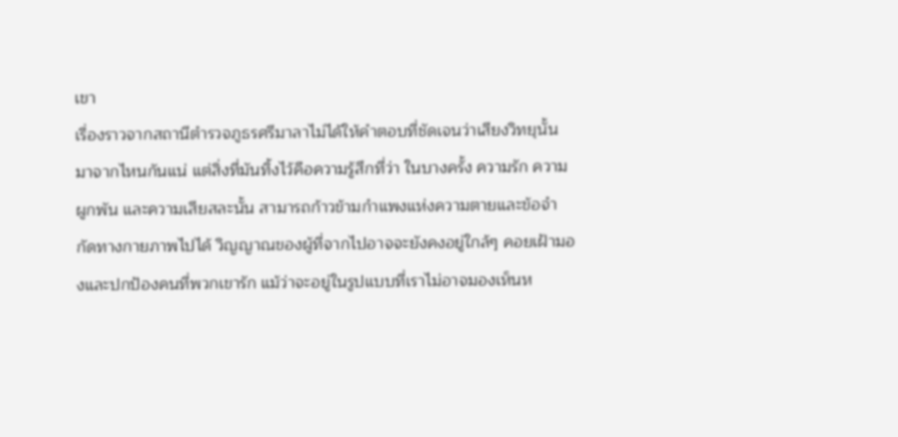เขา
เรื่องราวจากสถานีตำรวจภูธรศรีมาลาไม่ได้ให้คำตอบที่ชัดเจนว่าเสียงวิทยุนั้นมาจากไหนกันแน่ แต่สิ่งที่มันทิ้งไว้คือความรู้สึกที่ว่า ในบางครั้ง ความรัก ความผูกพัน และความเสียสละนั้น สามารถก้าวข้ามกำแพงแห่งความตายและข้อจำกัดทางกายภาพไปได้ วิญญาณของผู้ที่จากไปอาจจะยังคงอยู่ใกล้ๆ คอยเฝ้ามองและปกป้องคนที่พวกเขารัก แม้ว่าจะอยู่ในรูปแบบที่เราไม่อาจมองเห็นห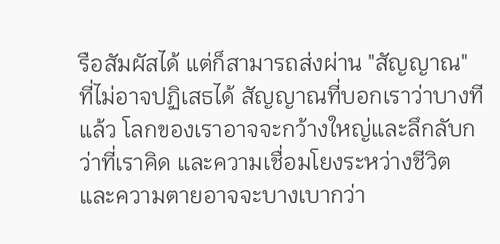รือสัมผัสได้ แต่ก็สามารถส่งผ่าน "สัญญาณ" ที่ไม่อาจปฏิเสธได้ สัญญาณที่บอกเราว่าบางทีแล้ว โลกของเราอาจจะกว้างใหญ่และลึกลับกว่าที่เราคิด และความเชื่อมโยงระหว่างชีวิตและความตายอาจจะบางเบากว่า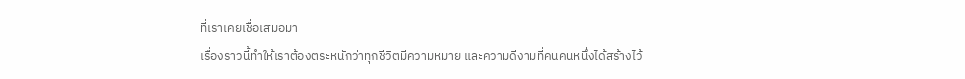ที่เราเคยเชื่อเสมอมา
เรื่องราวนี้ทำให้เราต้องตระหนักว่าทุกชีวิตมีความหมาย และความดีงามที่คนคนหนึ่งได้สร้างไว้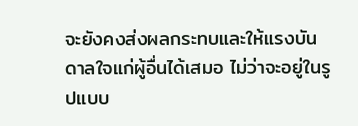จะยังคงส่งผลกระทบและให้แรงบันดาลใจแก่ผู้อื่นได้เสมอ ไม่ว่าจะอยู่ในรูปแบบ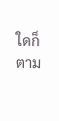ใดก็ตาม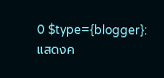0 $type={blogger}:
แสดงค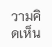วามคิดเห็น